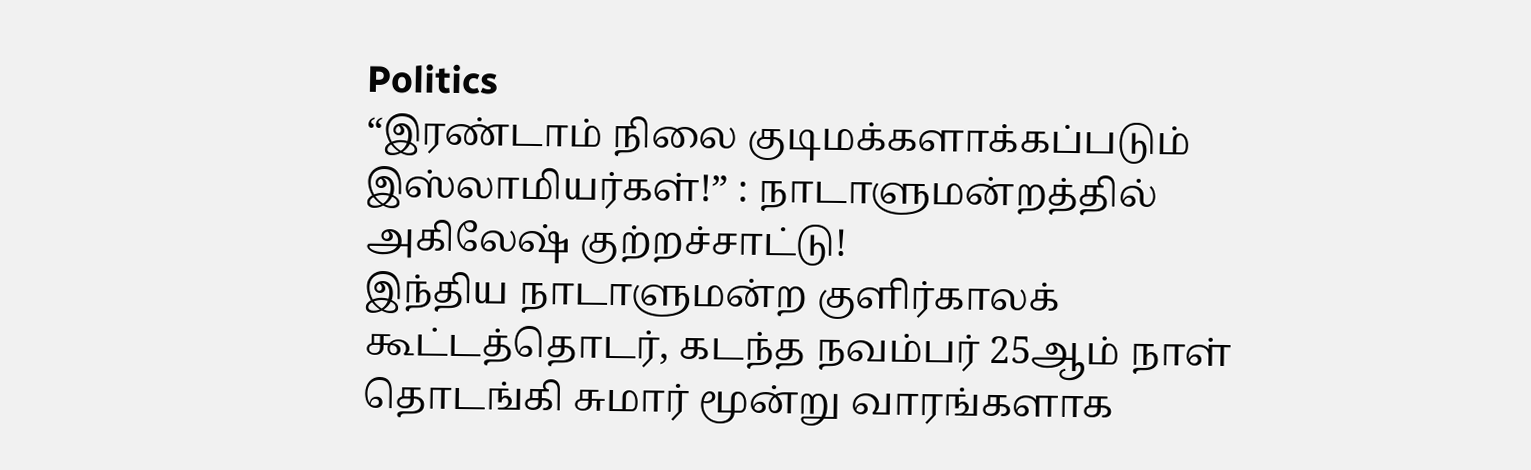Politics
“இரண்டாம் நிலை குடிமக்களாக்கப்படும் இஸ்லாமியர்கள்!” : நாடாளுமன்றத்தில் அகிலேஷ் குற்றச்சாட்டு!
இந்திய நாடாளுமன்ற குளிர்காலக் கூட்டத்தொடர், கடந்த நவம்பர் 25ஆம் நாள் தொடங்கி சுமார் மூன்று வாரங்களாக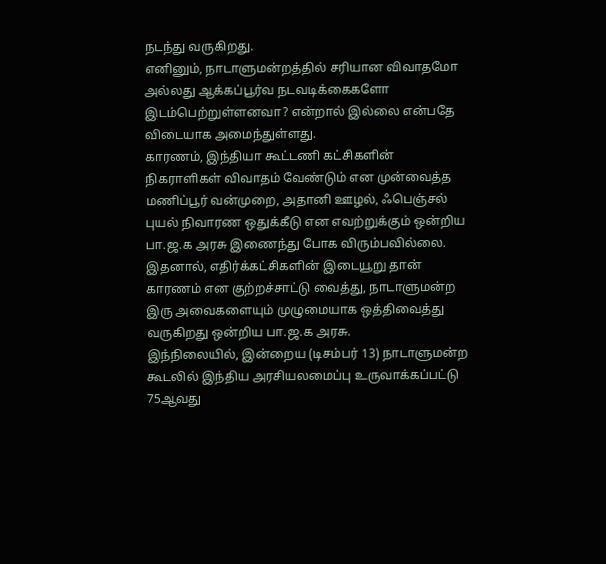நடந்து வருகிறது.
எனினும், நாடாளுமன்றத்தில் சரியான விவாதமோ அல்லது ஆக்கப்பூர்வ நடவடிக்கைகளோ இடம்பெற்றுள்ளனவா? என்றால் இல்லை என்பதே விடையாக அமைந்துள்ளது.
காரணம், இந்தியா கூட்டணி கட்சிகளின் நிகராளிகள் விவாதம் வேண்டும் என முன்வைத்த மணிப்பூர் வன்முறை, அதானி ஊழல், ஃபெஞ்சல் புயல் நிவாரண ஒதுக்கீடு என எவற்றுக்கும் ஒன்றிய பா.ஜ.க அரசு இணைந்து போக விரும்பவில்லை.
இதனால், எதிர்க்கட்சிகளின் இடையூறு தான் காரணம் என குற்றச்சாட்டு வைத்து, நாடாளுமன்ற இரு அவைகளையும் முழுமையாக ஒத்திவைத்து வருகிறது ஒன்றிய பா.ஜ.க அரசு.
இந்நிலையில், இன்றைய (டிசம்பர் 13) நாடாளுமன்ற கூடலில் இந்திய அரசியலமைப்பு உருவாக்கப்பட்டு 75ஆவது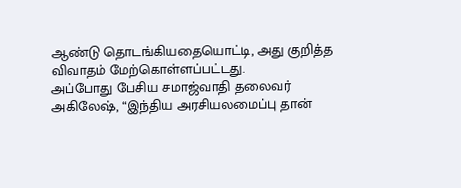ஆண்டு தொடங்கியதையொட்டி, அது குறித்த விவாதம் மேற்கொள்ளப்பட்டது.
அப்போது பேசிய சமாஜ்வாதி தலைவர் அகிலேஷ், “இந்திய அரசியலமைப்பு தான்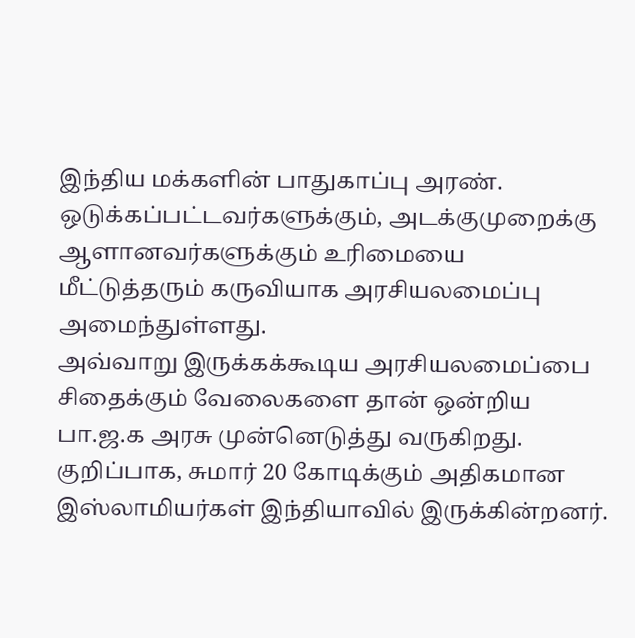இந்திய மக்களின் பாதுகாப்பு அரண். ஒடுக்கப்பட்டவர்களுக்கும், அடக்குமுறைக்கு ஆளானவர்களுக்கும் உரிமையை மீட்டுத்தரும் கருவியாக அரசியலமைப்பு அமைந்துள்ளது.
அவ்வாறு இருக்கக்கூடிய அரசியலமைப்பை சிதைக்கும் வேலைகளை தான் ஒன்றிய பா.ஜ.க அரசு முன்னெடுத்து வருகிறது. குறிப்பாக, சுமார் 20 கோடிக்கும் அதிகமான இஸ்லாமியர்கள் இந்தியாவில் இருக்கின்றனர்.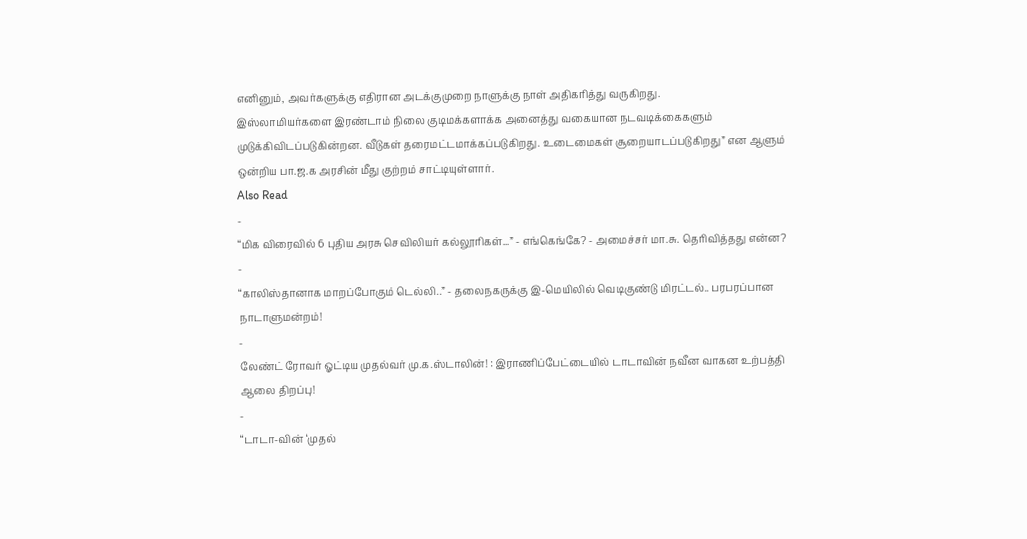எனினும், அவர்களுக்கு எதிரான அடக்குமுறை நாளுக்கு நாள் அதிகரித்து வருகிறது.
இஸ்லாமியர்களை இரண்டாம் நிலை குடிமக்களாக்க அனைத்து வகையான நடவடிக்கைகளும் முடுக்கிவிடப்படுகின்றன. வீடுகள் தரைமட்டமாக்கப்படுகிறது. உடைமைகள் சூறையாடப்படுகிறது” என ஆளும் ஒன்றிய பா.ஜ.க அரசின் மீது குற்றம் சாட்டியுள்ளார்.
Also Read
-
“மிக விரைவில் 6 புதிய அரசு செவிலியர் கல்லூரிகள்...” - எங்கெங்கே? - அமைச்சர் மா.சு. தெரிவித்தது என்ன?
-
“காலிஸ்தானாக மாறப்போகும் டெல்லி..” - தலைநகருக்கு இ-மெயிலில் வெடிகுண்டு மிரட்டல்.. பரபரப்பான நாடாளுமன்றம்!
-
லேண்ட் ரோவர் ஓட்டிய முதல்வர் மு.க.ஸ்டாலின்! : இராணிப்பேட்டையில் டாடாவின் நவீன வாகன உற்பத்தி ஆலை திறப்பு!
-
“டாடா-வின் ‘முதல்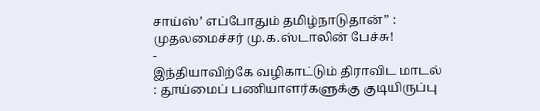சாய்ஸ்’ எப்போதும் தமிழ்நாடுதான்” : முதலமைச்சர் மு.க.ஸ்டாலின் பேச்சு!
-
இந்தியாவிற்கே வழிகாட்டும் திராவிட மாடல் : தூய்மைப் பணியாளர்களுக்கு குடியிருப்பு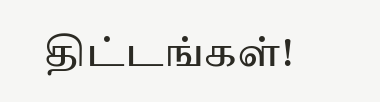திட்டங்கள்!